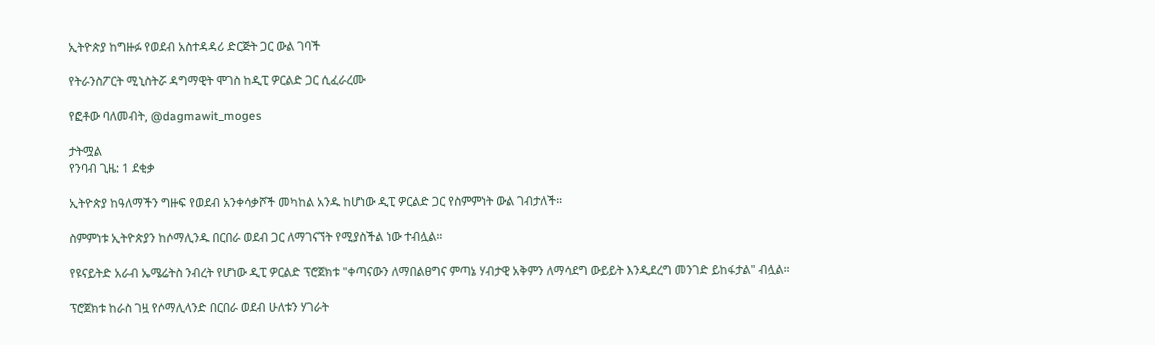ኢትዮጵያ ከግዙፉ የወደብ አስተዳዳሪ ድርጅት ጋር ውል ገባች

የትራንስፖርት ሚኒስትሯ ዳግማዊት ሞገስ ከዲፒ ዎርልድ ጋር ሲፈራረሙ

የፎቶው ባለመብት, @dagmawit_moges

ታትሟል
የንባብ ጊዜ: 1 ደቂቃ

ኢትዮጵያ ከዓለማችን ግዙፍ የወደብ አንቀሳቃሾች መካከል አንዱ ከሆነው ዲፒ ዎርልድ ጋር የስምምነት ውል ገብታለች።

ስምምነቱ ኢትዮጵያን ከሶማሊንዱ በርበራ ወደብ ጋር ለማገናኘት የሚያስችል ነው ተብሏል።

የዩናይትድ አራብ ኤሜሬትስ ንብረት የሆነው ዲፒ ዎርልድ ፕሮጀክቱ "ቀጣናውን ለማበልፀግና ምጣኔ ሃብታዊ አቅምን ለማሳደግ ውይይት እንዲደረግ መንገድ ይከፋታል" ብሏል።

ፕሮጀክቱ ከራስ ገዟ የሶማሊላንድ በርበራ ወደብ ሁለቱን ሃገራት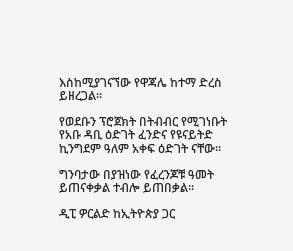እስከሚያገናኘው የዋጃሌ ከተማ ድረስ ይዘረጋል።

የወደቡን ፕሮጀክት በትብብር የሚገነቡት የአቡ ዳቢ ዕድገት ፈንድና የዩናይትድ ኪንግደም ዓለም አቀፍ ዕድገት ናቸው።

ግንባታው በያዝነው የፈረንጆቹ ዓመት ይጠናቀቃል ተብሎ ይጠበቃል።

ዲፒ ዎርልድ ከኢትዮጵያ ጋር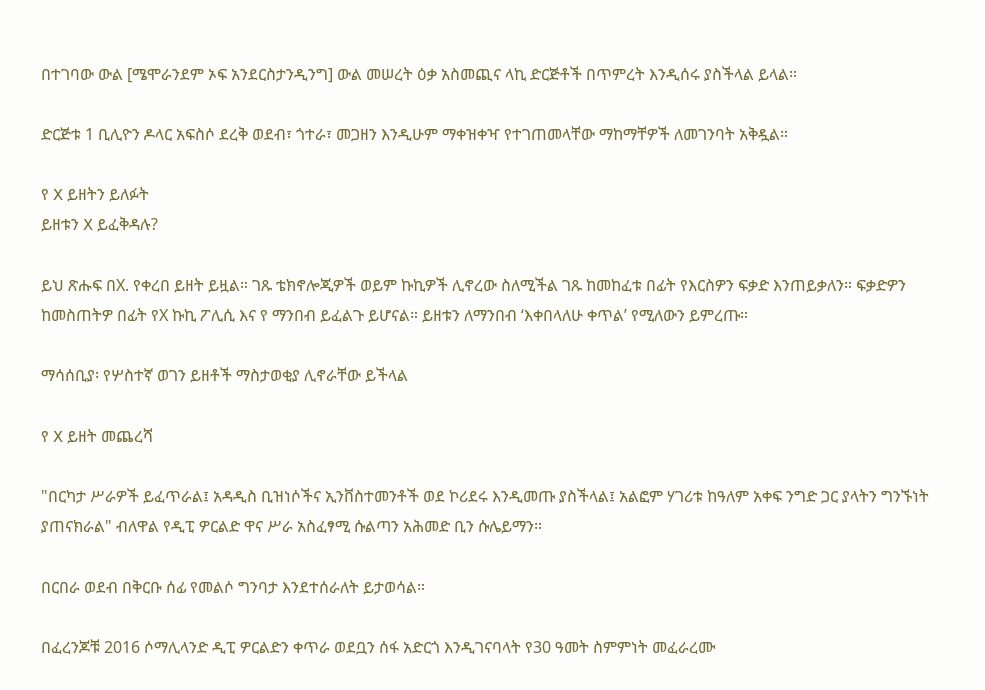በተገባው ውል [ሜሞራንደም ኦፍ አንደርስታንዲንግ] ውል መሠረት ዕቃ አስመጪና ላኪ ድርጅቶች በጥምረት እንዲሰሩ ያስችላል ይላል።

ድርጅቱ 1 ቢሊዮን ዶላር አፍስሶ ደረቅ ወደብ፣ ጎተራ፣ መጋዘን እንዲሁም ማቀዝቀዣ የተገጠመላቸው ማከማቸዎች ለመገንባት አቅዷል።

የ X ይዘትን ይለፉት
ይዘቱን X ይፈቅዳሉ?

ይህ ጽሑፍ በX. የቀረበ ይዘት ይዟል። ገጹ ቴክኖሎጂዎች ወይም ኩኪዎች ሊኖረው ስለሚችል ገጹ ከመከፈቱ በፊት የእርስዎን ፍቃድ እንጠይቃለን። ፍቃድዎን ከመስጠትዎ በፊት የX ኩኪ ፖሊሲ እና የ ማንበብ ይፈልጉ ይሆናል። ይዘቱን ለማንበብ ‘እቀበላለሁ ቀጥል’ የሚለውን ይምረጡ።

ማሳሰቢያ፡ የሦስተኛ ወገን ይዘቶች ማስታወቂያ ሊኖራቸው ይችላል

የ X ይዘት መጨረሻ

"በርካታ ሥራዎች ይፈጥራል፤ አዳዲስ ቢዝነሶችና ኢንቨስተመንቶች ወደ ኮሪደሩ እንዲመጡ ያስችላል፤ አልፎም ሃገሪቱ ከዓለም አቀፍ ንግድ ጋር ያላትን ግንኙነት ያጠናክራል" ብለዋል የዲፒ ዎርልድ ዋና ሥራ አስፈፃሚ ሱልጣን አሕመድ ቢን ሱሌይማን።

በርበራ ወደብ በቅርቡ ሰፊ የመልሶ ግንባታ እንደተሰራለት ይታወሳል።

በፈረንጆቹ 2016 ሶማሊላንድ ዲፒ ዎርልድን ቀጥራ ወደቧን ሰፋ አድርጎ እንዲገናባላት የ30 ዓመት ስምምነት መፈራረሙ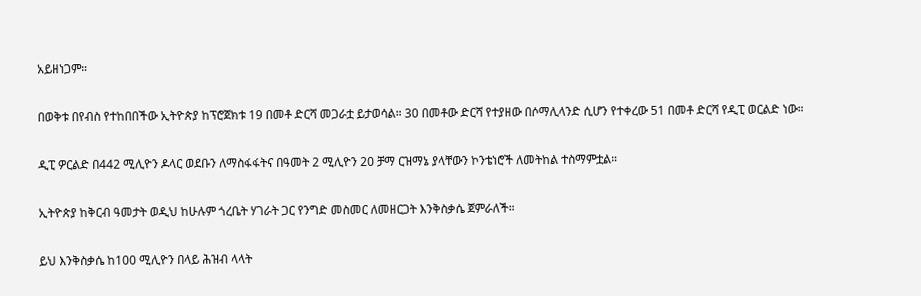አይዘነጋም።

በወቅቱ በየብስ የተከበበችው ኢትዮጵያ ከፕሮጀክቱ 19 በመቶ ድርሻ መጋራቷ ይታወሳል። 30 በመቶው ድርሻ የተያዘው በሶማሊላንድ ሲሆን የተቀረው 51 በመቶ ድርሻ የዲፒ ወርልድ ነው።

ዲፒ ዎርልድ በ442 ሚሊዮን ዶላር ወደቡን ለማስፋፋትና በዓመት 2 ሚሊዮን 20 ቻማ ርዝማኔ ያላቸውን ኮንቴነሮች ለመትከል ተስማምቷል።

ኢትዮጵያ ከቅርብ ዓመታት ወዲህ ከሁሉም ጎረቤት ሃገራት ጋር የንግድ መስመር ለመዘርጋት እንቅስቃሴ ጀምራለች።

ይህ እንቅስቃሴ ከ100 ሚሊዮን በላይ ሕዝብ ላላት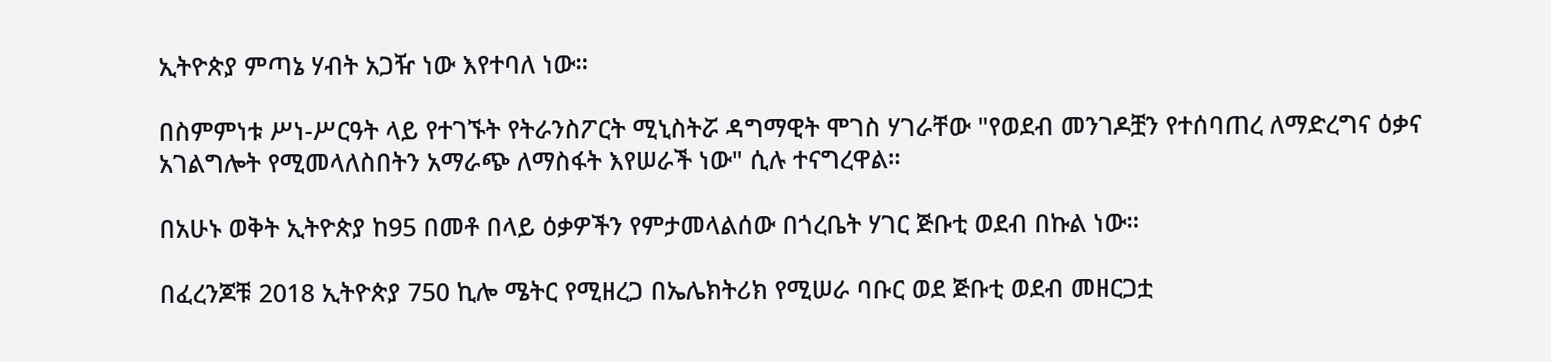ኢትዮጵያ ምጣኔ ሃብት አጋዥ ነው እየተባለ ነው።

በስምምነቱ ሥነ-ሥርዓት ላይ የተገኙት የትራንስፖርት ሚኒስትሯ ዳግማዊት ሞገስ ሃገራቸው "የወደብ መንገዶቿን የተሰባጠረ ለማድረግና ዕቃና አገልግሎት የሚመላለስበትን አማራጭ ለማስፋት እየሠራች ነው" ሲሉ ተናግረዋል።

በአሁኑ ወቅት ኢትዮጵያ ከ95 በመቶ በላይ ዕቃዎችን የምታመላልሰው በጎረቤት ሃገር ጅቡቲ ወደብ በኩል ነው።

በፈረንጆቹ 2018 ኢትዮጵያ 750 ኪሎ ሜትር የሚዘረጋ በኤሌክትሪክ የሚሠራ ባቡር ወደ ጅቡቲ ወደብ መዘርጋቷ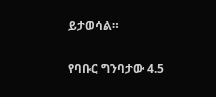ይታወሳል።

የባቡር ግንባታው 4.5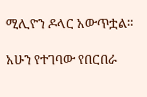ሚሊዮን ዶላር አውጥቷል።

አሁን የተገባው የበርበራ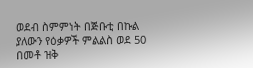ወደብ ስምምነት በጅቡቲ በኩል ያለውን የዕቃዎች ምልልስ ወደ 50 በመቶ ዝቅ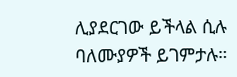ሊያደርገው ይችላል ሲሉ ባለሙያዎች ይገምታሉ።